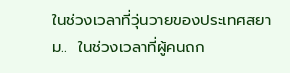ในช่วงเวลาที่วุ่นวายของประเทศสยาม..  ในช่วงเวลาที่ผู้คนถก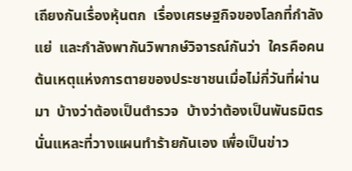เถียงกันเรื่องหุ้นตก  เรื่องเศรษฐกิจของโลกที่กำลังแย่  และกำลังพากันวิพากษ์วิจารณ์กันว่า  ใครคือคนต้นเหตุแห่งการตายของประชาชนเมื่อไม่กี่วันที่ผ่านมา  บ้างว่าต้องเป็นตำรวจ  บ้างว่าต้องเป็นพันธมิตรนั่นแหละที่วางแผนทำร้ายกันเอง เพื่อเป็นข่าว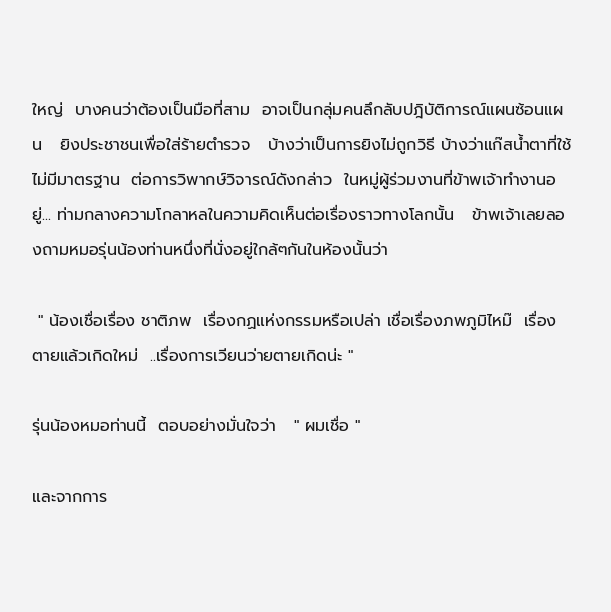ใหญ่  บางคนว่าต้องเป็นมือที่สาม  อาจเป็นกลุ่มคนลึกลับปฎิบัติการณ์แผนซ้อนแผน   ยิงประชาชนเพื่อใส่ร้ายตำรวจ   บ้างว่าเป็นการยิงไม่ถูกวิธี บ้างว่าแก๊สน้ำตาที่ใช้ไม่มีมาตรฐาน  ต่อการวิพากษ์วิจารณ์ดังกล่าว  ในหมู่ผู้ร่วมงานที่ข้าพเจ้าทำงานอยู่... ท่ามกลางความโกลาหลในความคิดเห็นต่อเรื่องราวทางโลกนั้น   ข้าพเจ้าเลยลองถามหมอรุ่นน้องท่านหนึ่งที่นั่งอยู่ใกล้ๆกันในห้องนั้นว่า

 " น้องเชื่อเรื่อง ชาติภพ  เรื่องกฏแห่งกรรมหรือเปล่า เชื่อเรื่องภพภูมิไหม๊  เรื่องตายแล้วเกิดใหม่  ..เรื่องการเวียนว่ายตายเกิดน่ะ "

รุ่นน้องหมอท่านนี้  ตอบอย่างมั่นใจว่า   " ผมเชื่อ "

และจากการ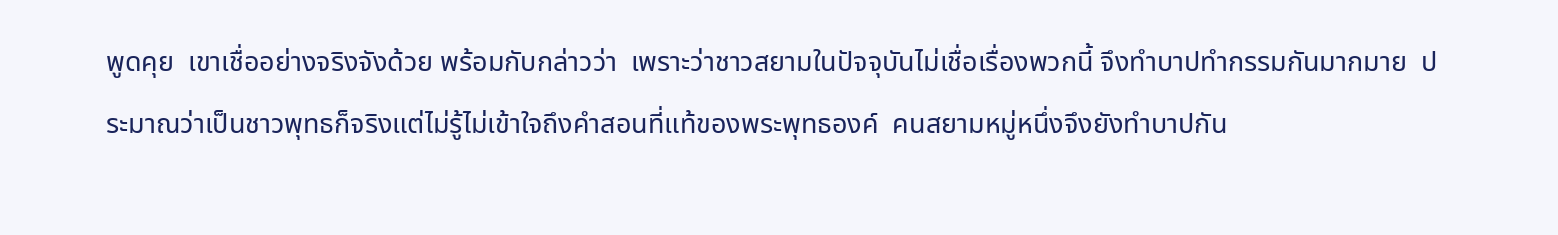พูดคุย  เขาเชื่ออย่างจริงจังด้วย พร้อมกับกล่าวว่า  เพราะว่าชาวสยามในปัจจุบันไม่เชื่อเรื่องพวกนี้ จึงทำบาปทำกรรมกันมากมาย  ประมาณว่าเป็นชาวพุทธก็จริงแต่ไม่รู้ไม่เข้าใจถึงคำสอนที่แท้ของพระพุทธองค์  คนสยามหมู่หนึ่งจึงยังทำบาปกัน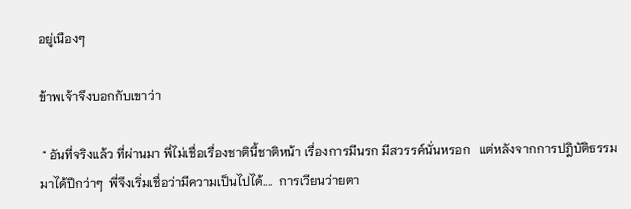อยู่เนืองๆ

ข้าพเจ้าจึงบอกกับเขาว่า

 " อันที่จริงแล้ว ที่ผ่านมา พี่ไม่เชื่อเรื่องชาตินี้ชาติหน้า เรื่องการมีนรก มีสวรรค์นั่นหรอก   แต่หลังจากการปฎิบัติธรรมมาได้ปีกว่าๆ  พี่จึงเริ่มเชื่อว่ามีความเป็นไปได้....  การเวียนว่ายตา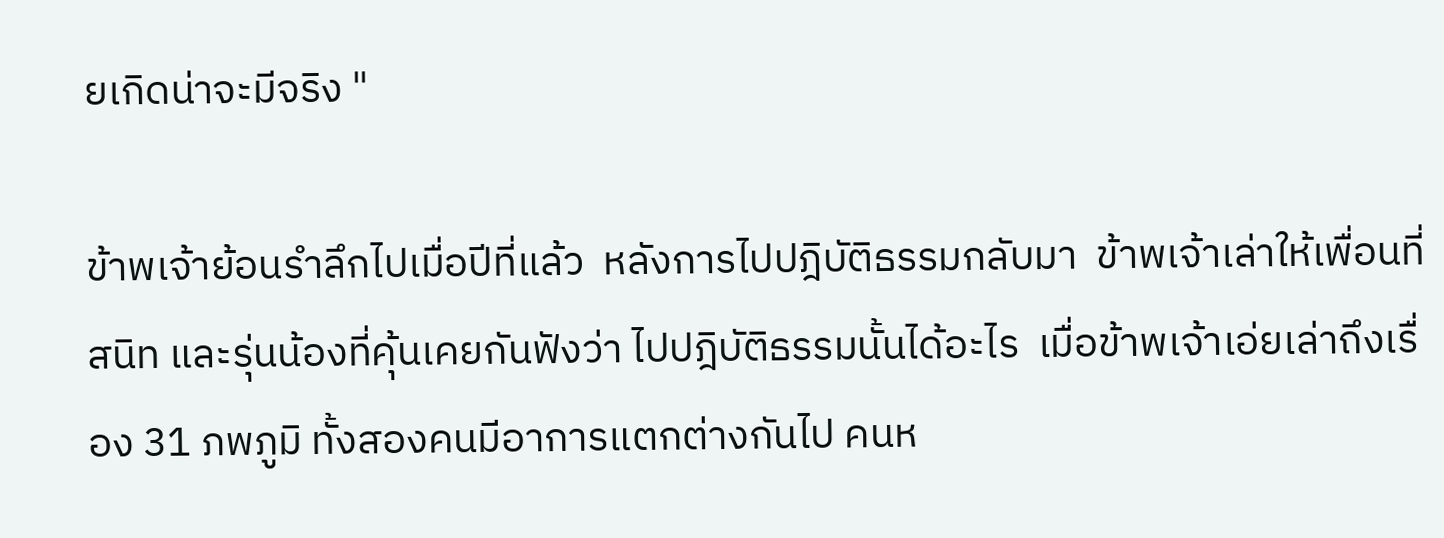ยเกิดน่าจะมีจริง "

ข้าพเจ้าย้อนรำลึกไปเมื่อปีที่แล้ว  หลังการไปปฎิบัติธรรมกลับมา  ข้าพเจ้าเล่าให้เพื่อนที่สนิท และรุ่นน้องที่คุ้นเคยกันฟังว่า ไปปฎิบัติธรรมนั้นได้อะไร  เมื่อข้าพเจ้าเอ่ยเล่าถึงเรื่อง 31 ภพภูมิ ทั้งสองคนมีอาการแตกต่างกันไป คนห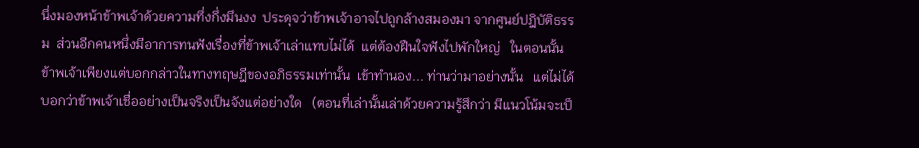นึ่งมองหน้าข้าพเจ้าด้วยความทึ่งกึ่งมึนงง  ประดุจว่าข้าพเจ้าอาจไปถูกล้างสมองมา จากศูนย์ปฎิบัติธรรม  ส่วนอีกคนหนึ่งมีอาการทนฟังเรื่องที่ข้าพเจ้าเล่าแทบไม่ได้  แต่ต้องฝืนใจฟังไปพักใหญ่   ในตอนนั้นข้าพเจ้าเพียงแต่บอกกล่าวในทางทฤษฎีของอภิธรรมเท่านั้น  เข้าทำนอง... ท่านว่ามาอย่างนั้น   แต่ไม่ได้บอกว่าข้าพเจ้าเชื่ออย่างเป็นจริงเป็นจังแต่อย่างใด   (ตอนที่เล่านั้นเล่าด้วยความรู้สึกว่า มีแนวโน้มจะเป็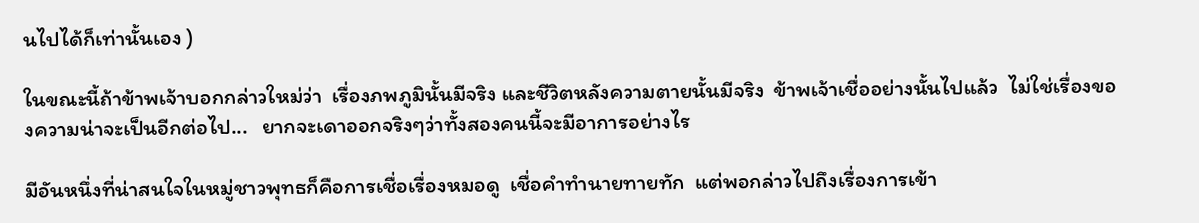นไปได้ก็เท่านั้นเอง )

ในขณะนี้ถ้าข้าพเจ้าบอกกล่าวใหม่ว่า  เรื่องภพภูมินั้นมีจริง และชีวิตหลังความตายนั้นมีจริง  ข้าพเจ้าเชื่ออย่างนั้นไปแล้ว  ไม่ใช่เรื่องของความน่าจะเป็นอีกต่อไป...   ยากจะเดาออกจริงๆว่าทั้งสองคนนี้จะมีอาการอย่างไร

มีอันหนึ่งที่น่าสนใจในหมู่ชาวพุทธก็คือการเชื่อเรื่องหมอดู  เชื่อคำทำนายทายทัก  แต่พอกล่าวไปถึงเรื่องการเข้า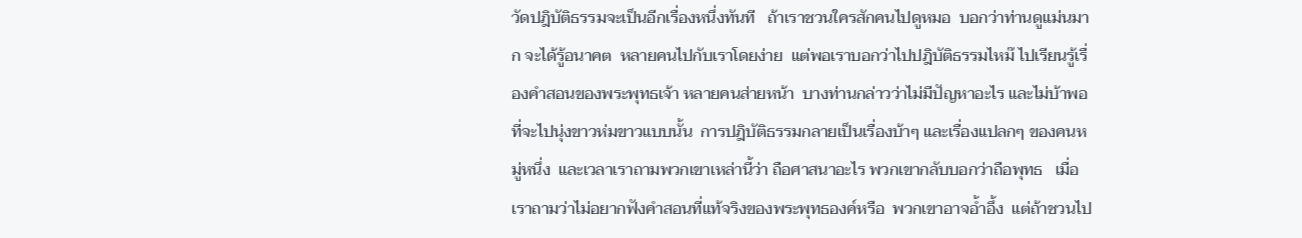วัดปฎิบัติธรรมจะเป็นอีกเรื่องหนึ่งทันที   ถ้าเราชวนใครสักคนไปดูหมอ  บอกว่าท่านดูแม่นมาก จะได้รู้อนาคต  หลายคนไปกับเราโดยง่าย  แต่พอเราบอกว่าไปปฎิบัติธรรมไหม๊ ไปเรียนรู้เรื่องคำสอนของพระพุทธเจ้า หลายคนส่ายหน้า  บางท่านกล่าวว่าไม่มีปัญหาอะไร และไม่บ้าพอที่จะไปนุ่งขาวห่มขาวแบบนั้น  การปฎิบัติธรรมกลายเป็นเรื่องบ้าๆ และเรื่องแปลกๆ ของคนหมู่หนึ่ง  และเวลาเราถามพวกเขาเหล่านี้ว่า ถือศาสนาอะไร พวกเขากลับบอกว่าถือพุทธ   เมื่อเราถามว่าไม่อยากฟังคำสอนที่แท้จริงของพระพุทธองค์หรือ  พวกเขาอาจอ้ำอึ้ง  แต่ถ้าชวนไป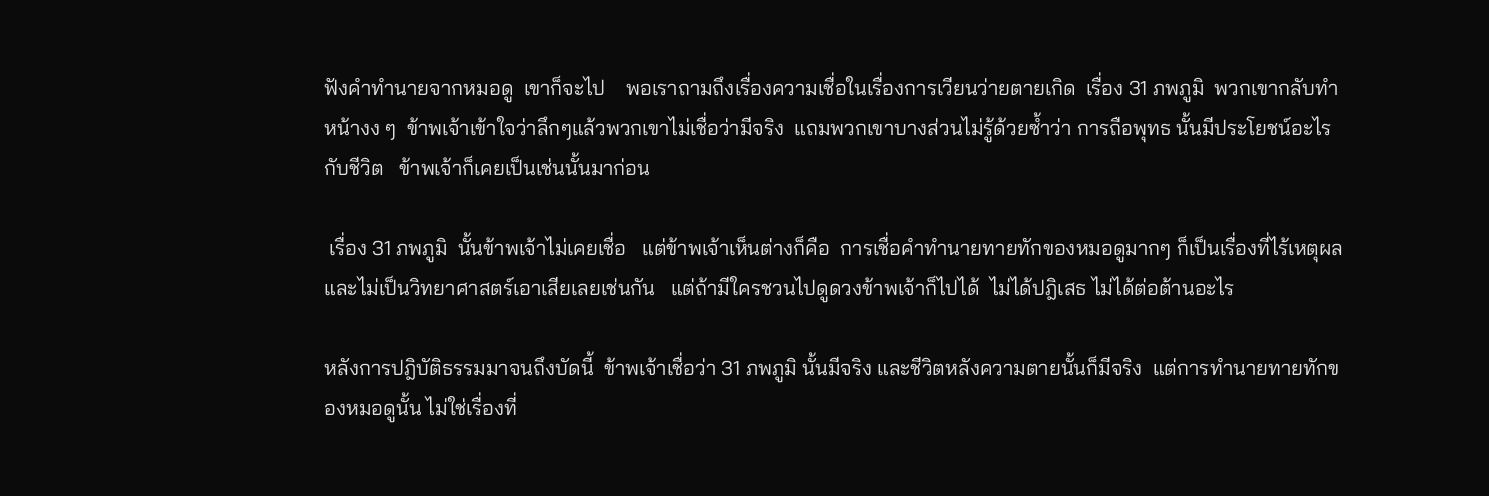ฟังคำทำนายจากหมอดู  เขาก็จะไป    พอเราถามถึงเรื่องความเชื่อในเรื่องการเวียนว่ายตายเกิด  เรื่อง 31 ภพภูมิ  พวกเขากลับทำหน้างง ๆ  ข้าพเจ้าเข้าใจว่าลึกๆแล้วพวกเขาไม่เชื่อว่ามีจริง  แถมพวกเขาบางส่วนไม่รู้ด้วยซ้ำว่า การถือพุทธ นั้นมีประโยชน์อะไรกับชีวิต   ข้าพเจ้าก็เคยเป็นเช่นนั้นมาก่อน

 เรื่อง 31 ภพภูมิ  นั้นข้าพเจ้าไม่เคยเชื่อ   แต่ข้าพเจ้าเห็นต่างก็คือ  การเชื่อคำทำนายทายทักของหมอดูมากๆ ก็เป็นเรื่องที่ไร้เหตุผลและไม่เป็นวิทยาศาสตร์เอาเสียเลยเช่นกัน   แต่ถ้ามีใครชวนไปดูดวงข้าพเจ้าก็ไปได้  ไม่ได้ปฎิเสธ ไม่ได้ต่อต้านอะไร

หลังการปฎิบัติธรรมมาจนถึงบัดนี้  ข้าพเจ้าเชื่อว่า 31 ภพภูมิ นั้นมีจริง และชีวิตหลังความตายนั้นก็มีจริง  แต่การทำนายทายทักของหมอดูนั้น ไม่ใช่เรื่องที่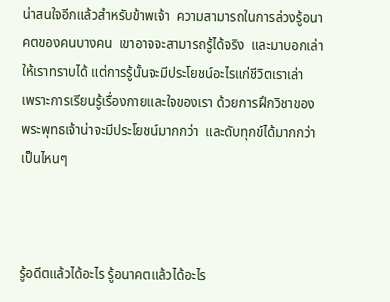น่าสนใจอีกแล้วสำหรับข้าพเจ้า  ความสามารถในการล่วงรู้อนาคตของคนบางคน  เขาอาจจะสามารถรู้ได้จริง  และมาบอกเล่าให้เราทราบได้ แต่การรู้นั้นจะมีประโยชน์อะไรแก่ชีวิตเราเล่า  เพราะการเรียนรู้เรื่องกายและใจของเรา ด้วยการฝึกวิชาของพระพุทธเจ้าน่าจะมีประโยชน์มากกว่า  และดับทุกข์ได้มากกว่าเป็นไหนๆ



รู้อดีตแล้วได้อะไร รู้อนาคตแล้วได้อะไร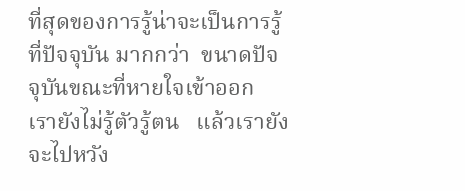ที่สุดของการรู้น่าจะเป็นการรู้ที่ปัจจุบัน มากกว่า  ขนาดปัจจุบันขณะที่หายใจเข้าออก เรายังไม่รู้ตัวรู้ตน   แล้วเรายังจะไปหวัง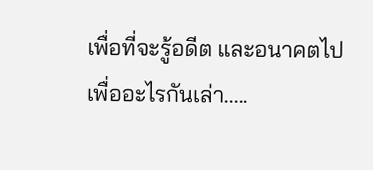เพื่อที่จะรู้อดีต และอนาคตไปเพื่ออะไรกันเล่า.....